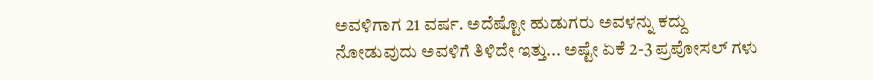ಅವಳಿಗಾಗ 21 ವರ್ಷ. ಅದೆಷ್ಟೋ ಹುಡುಗರು ಅವಳನ್ನು ಕದ್ದು ನೋಡುವುದು ಅವಳಿಗೆ ತಿಳಿದೇ ಇತ್ತು... ಅಷ್ಟೇ ಏಕೆ 2-3 ಪ್ರಪೋಸಲ್ ಗಳು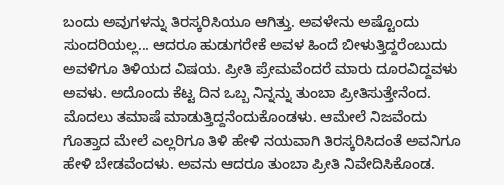ಬಂದು ಅವುಗಳನ್ನು ತಿರಸ್ಕರಿಸಿಯೂ ಆಗಿತ್ತು. ಅವಳೇನು ಅಷ್ಟೊಂದು ಸುಂದರಿಯಲ್ಲ... ಆದರೂ ಹುಡುಗರೇಕೆ ಅವಳ ಹಿಂದೆ ಬೀಳುತ್ತಿದ್ದರೆಂಬುದು ಅವಳಿಗೂ ತಿಳಿಯದ ವಿಷಯ. ಪ್ರೀತಿ ಪ್ರೇಮವೆಂದರೆ ಮಾರು ದೂರವಿದ್ದವಳು ಅವಳು. ಅದೊಂದು ಕೆಟ್ಟ ದಿನ ಒಬ್ಬ ನಿನ್ನನ್ನು ತುಂಬಾ ಪ್ರೀತಿಸುತ್ತೇನೆಂದ. ಮೊದಲು ತಮಾಷೆ ಮಾಡುತ್ತಿದ್ದನೆಂದುಕೊಂಡಳು. ಆಮೇಲೆ ನಿಜವೆಂದು ಗೊತ್ತಾದ ಮೇಲೆ ಎಲ್ಲರಿಗೂ ತಿಳಿ ಹೇಳಿ ನಯವಾಗಿ ತಿರಸ್ಕರಿಸಿದಂತೆ ಅವನಿಗೂ ಹೇಳಿ ಬೇಡವೆಂದಳು. ಅವನು ಆದರೂ ತುಂಬಾ ಪ್ರೀತಿ ನಿವೇದಿಸಿಕೊಂಡ.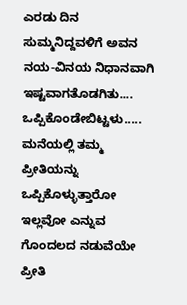ಎರಡು ದಿನ ಸುಮ್ಮನಿದ್ದವಳಿಗೆ ಅವನ ನಯ-ವಿನಯ ನಿಧಾನವಾಗಿ ಇಷ್ಟವಾಗತೊಡಗಿತು.... ಒಪ್ಪಿಕೊಂಡೇಬಿಟ್ಟಳು..... ಮನೆಯಲ್ಲಿ ತಮ್ಮ ಪ್ರೀತಿಯನ್ನು ಒಪ್ಪಿಕೊಳ್ಳುತ್ತಾರೋ ಇಲ್ಲವೋ ಎನ್ನುವ ಗೊಂದಲದ ನಡುವೆಯೇ ಪ್ರೀತಿ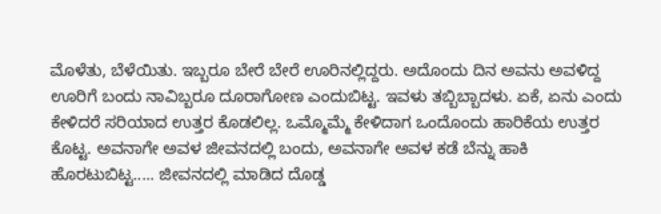ಮೊಳೆತು, ಬೆಳೆಯಿತು. ಇಬ್ಬರೂ ಬೇರೆ ಬೇರೆ ಊರಿನಲ್ಲಿದ್ದರು. ಅದೊಂದು ದಿನ ಅವನು ಅವಳಿದ್ದ ಊರಿಗೆ ಬಂದು ನಾವಿಬ್ಬರೂ ದೂರಾಗೋಣ ಎಂದುಬಿಟ್ಟ. ಇವಳು ತಬ್ಬಿಬ್ಬಾದಳು. ಏಕೆ, ಏನು ಎಂದು ಕೇಳಿದರೆ ಸರಿಯಾದ ಉತ್ತರ ಕೊಡಲಿಲ್ಲ. ಒಮ್ಮೊಮ್ಮೆ ಕೇಳಿದಾಗ ಒಂದೊಂದು ಹಾರಿಕೆಯ ಉತ್ತರ ಕೊಟ್ಟ. ಅವನಾಗೇ ಅವಳ ಜೀವನದಲ್ಲಿ ಬಂದು, ಅವನಾಗೇ ಅವಳ ಕಡೆ ಬೆನ್ನು ಹಾಕಿ ಹೊರಟುಬಿಟ್ಟ..... ಜೀವನದಲ್ಲಿ ಮಾಡಿದ ದೊಡ್ಡ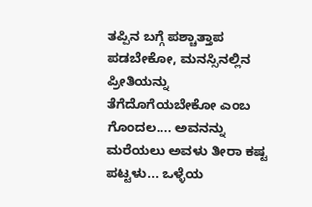ತಪ್ಪಿನ ಬಗ್ಗೆ ಪಶ್ಚಾತ್ತಾಪ ಪಡಬೇಕೋ, ಮನಸ್ಸಿನಲ್ಲಿನ ಪ್ರೀತಿಯನ್ನು ತೆಗೆದೊಗೆಯಬೇಕೋ ಎಂಬ ಗೊಂದಲ.... ಅವನನ್ನು ಮರೆಯಲು ಅವಳು ತೀರಾ ಕಷ್ಟ ಪಟ್ಟಳು... ಒಳ್ಳೆಯ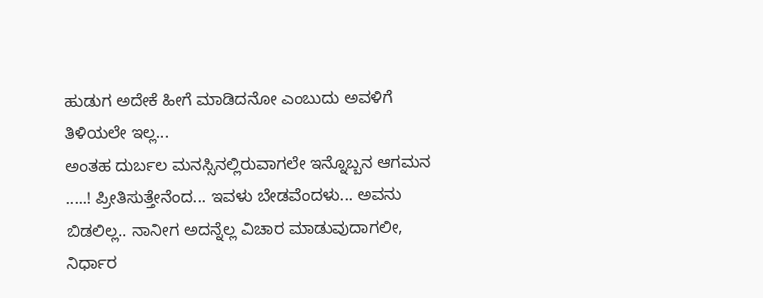ಹುಡುಗ ಅದೇಕೆ ಹೀಗೆ ಮಾಡಿದನೋ ಎಂಬುದು ಅವಳಿಗೆ ತಿಳಿಯಲೇ ಇಲ್ಲ...
ಅಂತಹ ದುರ್ಬಲ ಮನಸ್ಸಿನಲ್ಲಿರುವಾಗಲೇ ಇನ್ನೊಬ್ಬನ ಆಗಮನ .....! ಪ್ರೀತಿಸುತ್ತೇನೆಂದ... ಇವಳು ಬೇಡವೆಂದಳು... ಅವನು ಬಿಡಲಿಲ್ಲ.. ನಾನೀಗ ಅದನ್ನೆಲ್ಲ ವಿಚಾರ ಮಾಡುವುದಾಗಲೀ, ನಿರ್ಧಾರ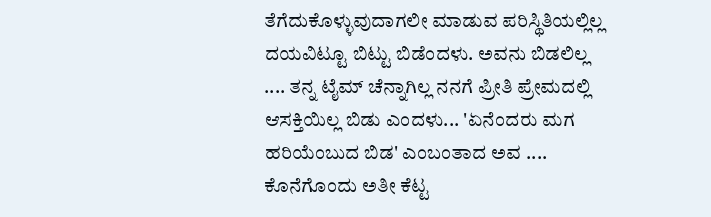ತೆಗೆದುಕೊಳ್ಳುವುದಾಗಲೀ ಮಾಡುವ ಪರಿಸ್ಥಿತಿಯಲ್ಲಿಲ್ಲ ದಯವಿಟ್ಟೂ ಬಿಟ್ಟು ಬಿಡೆಂದಳು. ಅವನು ಬಿಡಲಿಲ್ಲ .... ತನ್ನ ಟೈಮ್ ಚೆನ್ನಾಗಿಲ್ಲ ನನಗೆ ಪ್ರೀತಿ ಪ್ರೇಮದಲ್ಲಿ ಆಸಕ್ತಿಯಿಲ್ಲ ಬಿಡು ಎಂದಳು... 'ಏನೆಂದರು ಮಗ ಹರಿಯೆಂಬುದ ಬಿಡ' ಎಂಬಂತಾದ ಅವ .... ಕೊನೆಗೊಂದು ಅತೀ ಕೆಟ್ಟ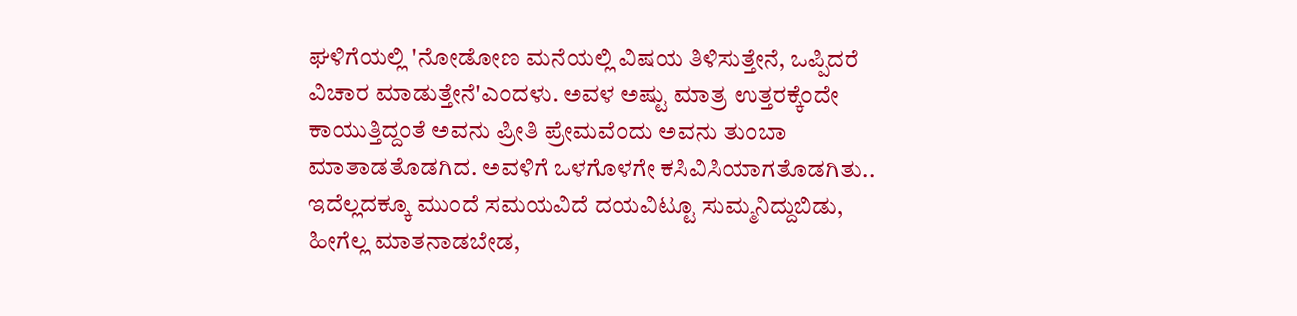ಘಳಿಗೆಯಲ್ಲಿ 'ನೋಡೋಣ ಮನೆಯಲ್ಲಿ ವಿಷಯ ತಿಳಿಸುತ್ತೇನೆ, ಒಪ್ಪಿದರೆ ವಿಚಾರ ಮಾಡುತ್ತೇನೆ'ಎಂದಳು. ಅವಳ ಅಷ್ಟು ಮಾತ್ರ ಉತ್ತರಕ್ಕೆಂದೇ ಕಾಯುತ್ತಿದ್ದಂತೆ ಅವನು ಪ್ರೀತಿ ಪ್ರೇಮವೆಂದು ಅವನು ತುಂಬಾ ಮಾತಾಡತೊಡಗಿದ. ಅವಳಿಗೆ ಒಳಗೊಳಗೇ ಕಸಿವಿಸಿಯಾಗತೊಡಗಿತು.. ಇದೆಲ್ಲದಕ್ಕೂ ಮುಂದೆ ಸಮಯವಿದೆ ದಯವಿಟ್ಟೂ ಸುಮ್ಮನಿದ್ದುಬಿಡು, ಹೀಗೆಲ್ಲ ಮಾತನಾಡಬೇಡ,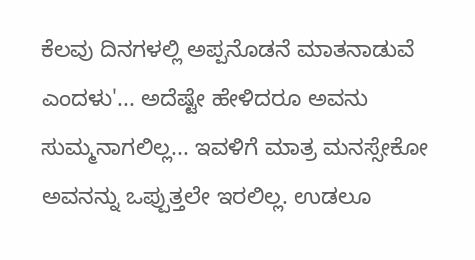ಕೆಲವು ದಿನಗಳಲ್ಲಿ ಅಪ್ಪನೊಡನೆ ಮಾತನಾಡುವೆ ಎಂದಳು'... ಅದೆಷ್ಟೇ ಹೇಳಿದರೂ ಅವನು ಸುಮ್ಮನಾಗಲಿಲ್ಲ... ಇವಳಿಗೆ ಮಾತ್ರ ಮನಸ್ಸೇಕೋ ಅವನನ್ನು ಒಪ್ಪುತ್ತಲೇ ಇರಲಿಲ್ಲ. ಉಡಲೂ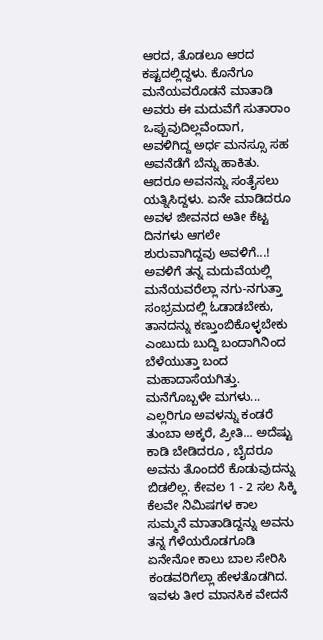ಆರದ, ತೊಡಲೂ ಆರದ ಕಷ್ಟದಲ್ಲಿದ್ದಳು. ಕೊನೆಗೂ ಮನೆಯವರೊಡನೆ ಮಾತಾಡಿ ಅವರು ಈ ಮದುವೆಗೆ ಸುತಾರಾಂ ಒಪ್ಪುವುದಿಲ್ಲವೆಂದಾಗ, ಅವಳಿಗಿದ್ದ ಅರ್ಧ ಮನಸ್ಸೂ ಸಹ ಅವನೆಡೆಗೆ ಬೆನ್ನು ಹಾಕಿತು. ಆದರೂ ಅವನನ್ನು ಸಂತೈಸಲು ಯತ್ನಿಸಿದ್ದಳು. ಏನೇ ಮಾಡಿದರೂ ಅವಳ ಜೀವನದ ಅತೀ ಕೆಟ್ಟ ದಿನಗಳು ಆಗಲೇ ಶುರುವಾಗಿದ್ದವು ಅವಳಿಗೆ...!
ಅವಳಿಗೆ ತನ್ನ ಮದುವೆಯಲ್ಲಿ ಮನೆಯವರೆಲ್ಲಾ ನಗು-ನಗುತ್ತಾ ಸಂಭ್ರಮದಲ್ಲಿ ಓಡಾಡಬೇಕು, ತಾನದನ್ನು ಕಣ್ತುಂಬಿಕೊಳ್ಳಬೇಕು ಎಂಬುದು ಬುದ್ದಿ ಬಂದಾಗಿನಿಂದ ಬೆಳೆಯುತ್ತಾ ಬಂದ ಮಹಾದಾಸೆಯಗಿತ್ತು. ಮನೆಗೊಬ್ಬಳೇ ಮಗಳು... ಎಲ್ಲರಿಗೂ ಅವಳನ್ನು ಕಂಡರೆ ತುಂಬಾ ಅಕ್ಕರೆ, ಪ್ರೀತಿ... ಅದೆಷ್ಟು ಕಾಡಿ ಬೇಡಿದರೂ , ಬೈದರೂ ಅವನು ತೊಂದರೆ ಕೊಡುವುದನ್ನು ಬಿಡಲಿಲ್ಲ. ಕೇವಲ 1 - 2 ಸಲ ಸಿಕ್ಕಿ ಕೆಲವೇ ನಿಮಿಷಗಳ ಕಾಲ ಸುಮ್ಮನೆ ಮಾತಾಡಿದ್ದನ್ನು ಅವನು ತನ್ನ ಗೆಳೆಯರೊಡಗೂಡಿ ಏನೇನೋ ಕಾಲು ಬಾಲ ಸೇರಿಸಿ ಕಂಡವರಿಗೆಲ್ಲಾ ಹೇಳತೊಡಗಿದ. ಇವಳು ತೀರ ಮಾನಸಿಕ ವೇದನೆ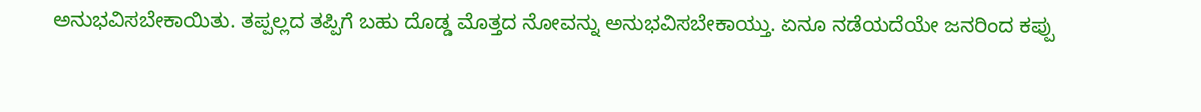ಅನುಭವಿಸಬೇಕಾಯಿತು. ತಪ್ಪಲ್ಲದ ತಪ್ಪಿಗೆ ಬಹು ದೊಡ್ಡ ಮೊತ್ತದ ನೋವನ್ನು ಅನುಭವಿಸಬೇಕಾಯ್ತು. ಏನೂ ನಡೆಯದೆಯೇ ಜನರಿಂದ ಕಪ್ಪು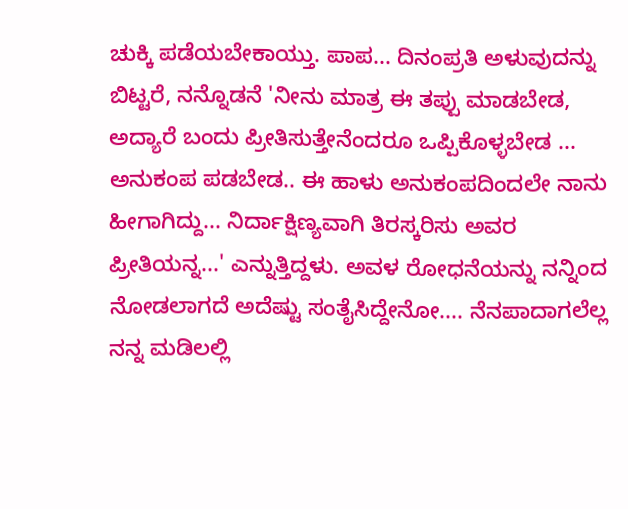ಚುಕ್ಕಿ ಪಡೆಯಬೇಕಾಯ್ತು. ಪಾಪ... ದಿನಂಪ್ರತಿ ಅಳುವುದನ್ನು ಬಿಟ್ಟರೆ, ನನ್ನೊಡನೆ 'ನೀನು ಮಾತ್ರ ಈ ತಪ್ಪು ಮಾಡಬೇಡ, ಅದ್ಯಾರೆ ಬಂದು ಪ್ರೀತಿಸುತ್ತೇನೆಂದರೂ ಒಪ್ಪಿಕೊಳ್ಳಬೇಡ ... ಅನುಕಂಪ ಪಡಬೇಡ.. ಈ ಹಾಳು ಅನುಕಂಪದಿಂದಲೇ ನಾನು ಹೀಗಾಗಿದ್ದು... ನಿರ್ದಾಕ್ಷಿಣ್ಯವಾಗಿ ತಿರಸ್ಕರಿಸು ಅವರ ಪ್ರೀತಿಯನ್ನ...' ಎನ್ನುತ್ತಿದ್ದಳು. ಅವಳ ರೋಧನೆಯನ್ನು ನನ್ನಿಂದ ನೋಡಲಾಗದೆ ಅದೆಷ್ಟು ಸಂತೈಸಿದ್ದೇನೋ.... ನೆನಪಾದಾಗಲೆಲ್ಲ ನನ್ನ ಮಡಿಲಲ್ಲಿ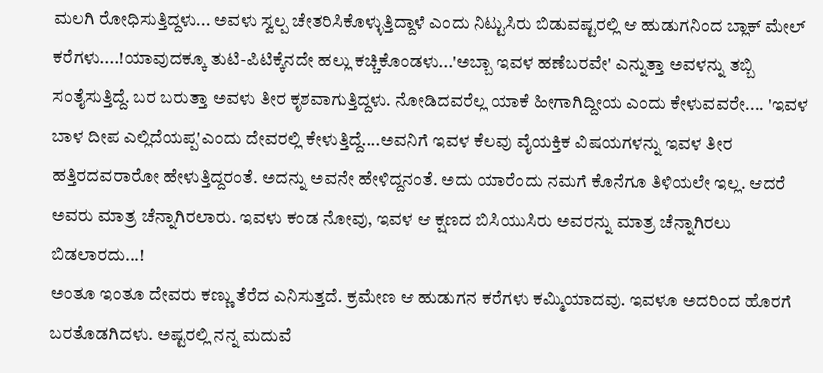ಮಲಗಿ ರೋಧಿಸುತ್ತಿದ್ದಳು... ಅವಳು ಸ್ವಲ್ಪ ಚೇತರಿಸಿಕೊಳ್ಳುತ್ತಿದ್ದಾಳೆ ಎಂದು ನಿಟ್ಟುಸಿರು ಬಿಡುವಷ್ಟರಲ್ಲಿ ಆ ಹುಡುಗನಿಂದ ಬ್ಲಾಕ್ ಮೇಲ್ ಕರೆಗಳು....!ಯಾವುದಕ್ಕೂ ತುಟಿ-ಪಿಟಿಕ್ಕೆನದೇ ಹಲ್ಲು ಕಚ್ಚಿಕೊಂಡಳು...'ಅಬ್ಬಾ ಇವಳ ಹಣೆಬರವೇ' ಎನ್ನುತ್ತಾ ಅವಳನ್ನು ತಬ್ಬಿ ಸಂತೈಸುತ್ತಿದ್ದೆ. ಬರ ಬರುತ್ತಾ ಅವಳು ತೀರ ಕೃಶವಾಗುತ್ತಿದ್ದಳು. ನೋಡಿದವರೆಲ್ಲ ಯಾಕೆ ಹೀಗಾಗಿದ್ದೀಯ ಎಂದು ಕೇಳುವವರೇ.... 'ಇವಳ ಬಾಳ ದೀಪ ಎಲ್ಲಿದೆಯಪ್ಪ'ಎಂದು ದೇವರಲ್ಲಿ ಕೇಳುತ್ತಿದ್ದೆ....ಅವನಿಗೆ ಇವಳ ಕೆಲವು ವೈಯಕ್ತಿಕ ವಿಷಯಗಳನ್ನು ಇವಳ ತೀರ ಹತ್ತಿರದವರಾರೋ ಹೇಳುತ್ತಿದ್ದರಂತೆ. ಅದನ್ನು ಅವನೇ ಹೇಳಿದ್ದನಂತೆ. ಅದು ಯಾರೆಂದು ನಮಗೆ ಕೊನೆಗೂ ತಿಳಿಯಲೇ ಇಲ್ಲ. ಆದರೆ ಅವರು ಮಾತ್ರ ಚೆನ್ನಾಗಿರಲಾರು. ಇವಳು ಕಂಡ ನೋವು, ಇವಳ ಆ ಕ್ಷಣದ ಬಿಸಿಯುಸಿರು ಅವರನ್ನು ಮಾತ್ರ ಚೆನ್ನಾಗಿರಲು ಬಿಡಲಾರದು...!
ಅಂತೂ ಇಂತೂ ದೇವರು ಕಣ್ಣು ತೆರೆದ ಎನಿಸುತ್ತದೆ. ಕ್ರಮೇಣ ಆ ಹುಡುಗನ ಕರೆಗಳು ಕಮ್ಮಿಯಾದವು. ಇವಳೂ ಅದರಿಂದ ಹೊರಗೆ ಬರತೊಡಗಿದಳು. ಅಷ್ಟರಲ್ಲಿ ನನ್ನ ಮದುವೆ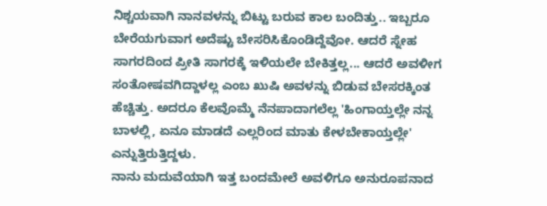ನಿಶ್ಚಯವಾಗಿ ನಾನವಳನ್ನು ಬಿಟ್ಟು ಬರುವ ಕಾಲ ಬಂದಿತ್ತು.. ಇಬ್ಬರೂ ಬೇರೆಯಗುವಾಗ ಅದೆಷ್ಟು ಬೇಸರಿಸಿಕೊಂಡಿದ್ದೆವೋ. ಆದರೆ ಸ್ನೇಹ ಸಾಗರದಿಂದ ಪ್ರೀತಿ ಸಾಗರಕ್ಕೆ ಇಳಿಯಲೇ ಬೇಕಿತ್ತಲ್ಲ... ಆದರೆ ಅವಳೀಗ ಸಂತೋಷವಗಿದ್ದಾಳಲ್ಲ ಎಂಬ ಖುಷಿ ಅವಳನ್ನು ಬಿಡುವ ಬೇಸರಕ್ಕಿಂತ ಹೆಚ್ಚಿತ್ತು. ಅದರೂ ಕೆಲವೊಮ್ಮೆ ನೆನಪಾದಾಗಲೆಲ್ಲ 'ಹಿಂಗಾಯ್ತಲ್ಲೇ ನನ್ನ ಬಾಳಲ್ಲಿ, ಏನೂ ಮಾಡದೆ ಎಲ್ಲರಿಂದ ಮಾತು ಕೇಳಬೇಕಾಯ್ತಲ್ಲೇ' ಎನ್ನುತ್ತಿರುತ್ತಿದ್ದಳು.
ನಾನು ಮದುವೆಯಾಗಿ ಇತ್ತ ಬಂದಮೇಲೆ ಅವಳಿಗೂ ಅನುರೂಪನಾದ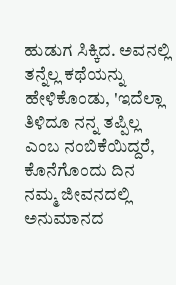ಹುಡುಗ ಸಿಕ್ಕಿದ. ಅವನಲ್ಲಿ ತನ್ನೆಲ್ಲ ಕಥೆಯನ್ನು ಹೇಳಿಕೊಂಡು, 'ಇದೆಲ್ಲಾ ತಿಳಿದೂ ನನ್ನ ತಪ್ಪಿಲ್ಲ ಎಂಬ ನಂಬಿಕೆಯಿದ್ದರೆ, ಕೊನೆಗೊಂದು ದಿನ ನಮ್ಮ ಜೀವನದಲ್ಲಿ ಅನುಮಾನದ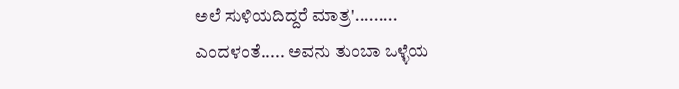ಅಲೆ ಸುಳಿಯದಿದ್ದರೆ ಮಾತ್ರ'......... ಎಂದಳಂತೆ..... ಅವನು ತುಂಬಾ ಒಳ್ಳೆಯ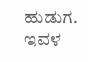ಹುಡುಗ. ಇವಳ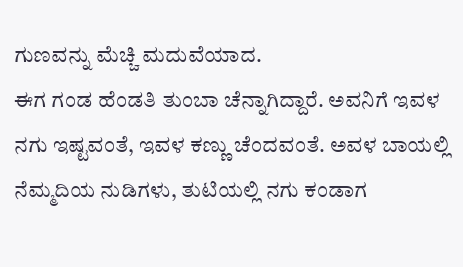ಗುಣವನ್ನು ಮೆಚ್ಚಿ ಮದುವೆಯಾದ.
ಈಗ ಗಂಡ ಹೆಂಡತಿ ತುಂಬಾ ಚೆನ್ನಾಗಿದ್ದಾರೆ. ಅವನಿಗೆ ಇವಳ ನಗು ಇಷ್ಟವಂತೆ, ಇವಳ ಕಣ್ಣು ಚೆಂದವಂತೆ. ಅವಳ ಬಾಯಲ್ಲಿ ನೆಮ್ಮದಿಯ ನುಡಿಗಳು, ತುಟಿಯಲ್ಲಿ ನಗು ಕಂಡಾಗ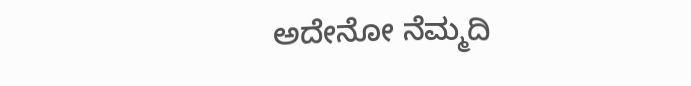ಅದೇನೋ ನೆಮ್ಮದಿ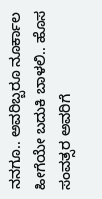ನನಗೂ.. ಅವರಿಬ್ಬರೂ ನೂರ್ಕಾಲ ಹೀಗೆಯೇ ಬದುಕಿ ಬಾಳಲಿ.. ಹೊಸ ಸಂವತ್ಸರ ಅವರಿಗೆ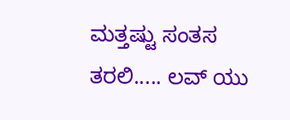ಮತ್ತಷ್ಟು ಸಂತಸ ತರಲಿ..... ಲವ್ ಯು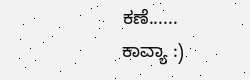ಕಣೆ......
ಕಾವ್ಯಾ :)